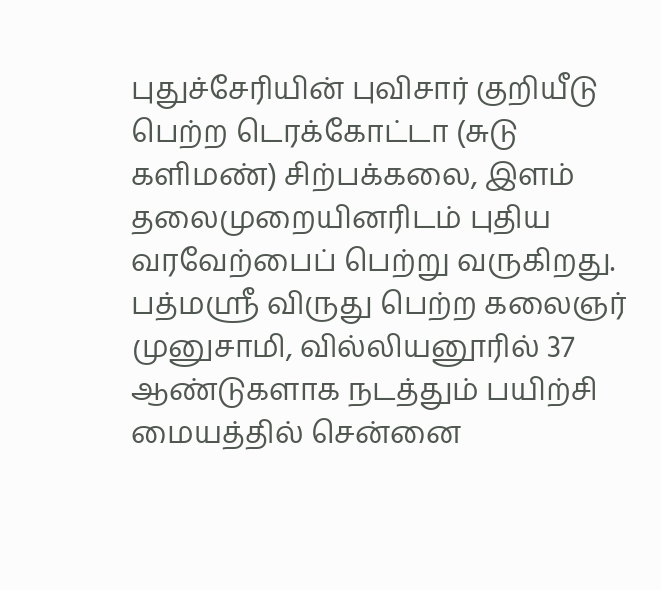புதுச்சேரியின் புவிசார் குறியீடு பெற்ற டெரக்கோட்டா (சுடு களிமண்) சிற்பக்கலை, இளம் தலைமுறையினரிடம் புதிய வரவேற்பைப் பெற்று வருகிறது. பத்மஸ்ரீ விருது பெற்ற கலைஞர் முனுசாமி, வில்லியனூரில் 37 ஆண்டுகளாக நடத்தும் பயிற்சி மையத்தில் சென்னை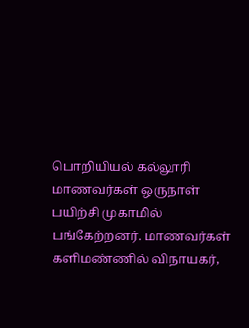பொறியியல் கல்லூரி மாணவர்கள் ஒருநாள் பயிற்சி முகாமில் பங்கேற்றனர். மாணவர்கள் களிமண்ணில் விநாயகர்,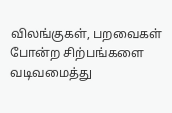விலங்குகள், பறவைகள் போன்ற சிற்பங்களை வடிவமைத்து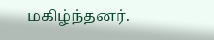மகிழ்ந்தனர்.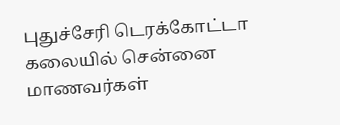புதுச்சேரி டெரக்கோட்டா கலையில் சென்னை மாணவர்கள்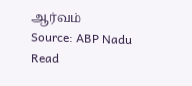ஆர்வம்
Source: ABP Nadu
Read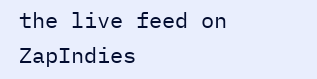the live feed on ZapIndies